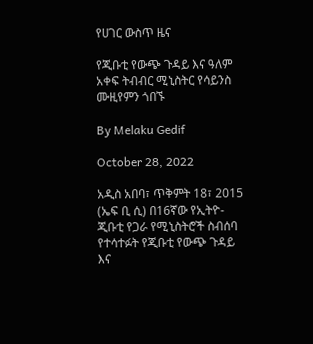የሀገር ውስጥ ዜና

የጂቡቲ የውጭ ጉዳይ እና ዓለም አቀፍ ትብብር ሚኒስትር የሳይንስ ሙዚየምን ጎበኙ

By Melaku Gedif

October 28, 2022

አዲስ አበባ፣ ጥቅምት 18፣ 2015 (ኤፍ ቢ ሲ) በ16ኛው የኢትዮ-ጂቡቲ የጋራ የሚኒስትሮች ስብሰባ የተሳተፉት የጂቡቲ የውጭ ጉዳይ እና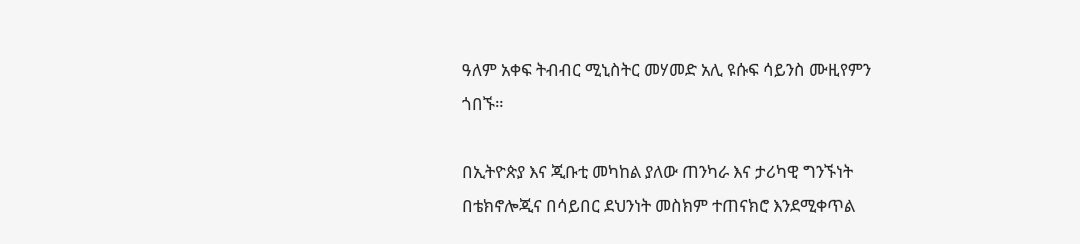ዓለም አቀፍ ትብብር ሚኒስትር መሃመድ አሊ ዩሱፍ ሳይንስ ሙዚየምን ጎበኙ።

በኢትዮጵያ እና ጂቡቲ መካከል ያለው ጠንካራ እና ታሪካዊ ግንኙነት በቴክኖሎጂና በሳይበር ደህንነት መስክም ተጠናክሮ እንደሚቀጥል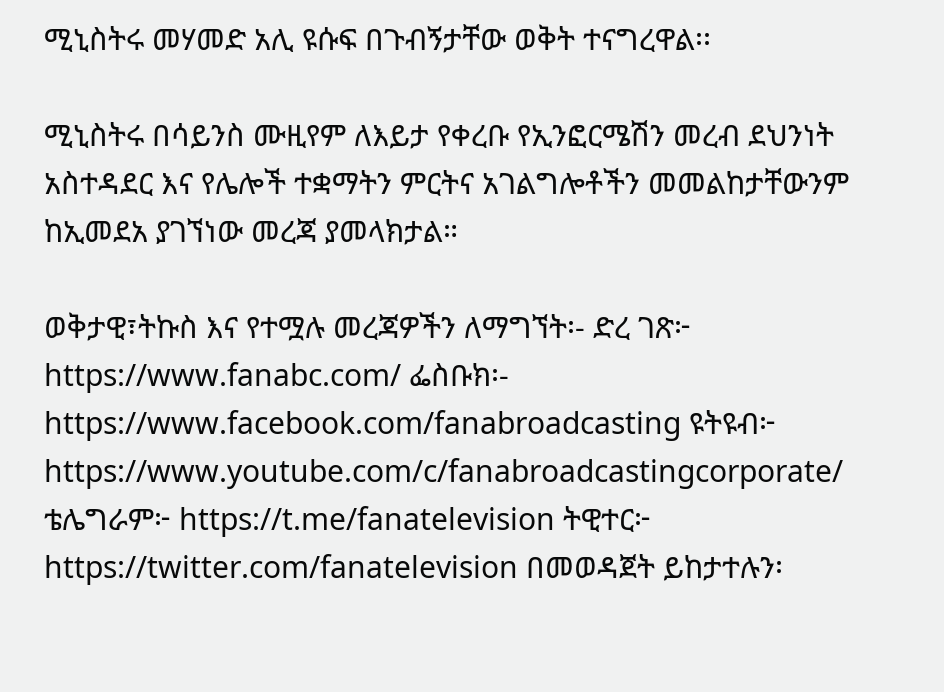ሚኒስትሩ መሃመድ አሊ ዩሱፍ በጉብኝታቸው ወቅት ተናግረዋል፡፡

ሚኒስትሩ በሳይንስ ሙዚየም ለእይታ የቀረቡ የኢንፎርሜሽን መረብ ደህንነት አስተዳደር እና የሌሎች ተቋማትን ምርትና አገልግሎቶችን መመልከታቸውንም ከኢመደአ ያገኘነው መረጃ ያመላክታል።

ወቅታዊ፣ትኩስ እና የተሟሉ መረጃዎችን ለማግኘት፡- ድረ ገጽ፦ https://www.fanabc.com/ ፌስቡክ፡- https://www.facebook.com/fanabroadcasting ዩትዩብ፦ https://www.youtube.com/c/fanabroadcastingcorporate/ ቴሌግራም፦ https://t.me/fanatelevision ትዊተር፦ https://twitter.com/fanatelevision በመወዳጀት ይከታተሉን፡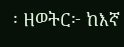፡ ዘወትር፦ ከእኛ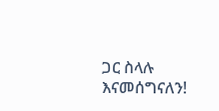ጋር ስላሉ እናመሰግናለን!